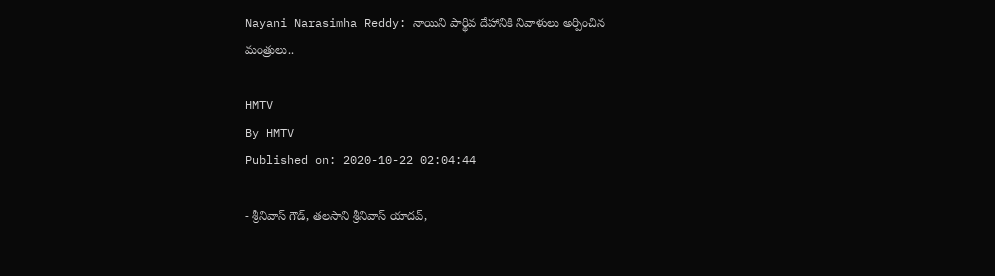Nayani Narasimha Reddy: నాయిని పార్థివ దేహానికి నివాళులు అర్పించిన మంత్రులు..

HMTV
By HMTV
Published on: 2020-10-22 02:04:44

- శ్రీనివాస్ గౌడ్, తలసాని శ్రీనివాస్ యాదవ్,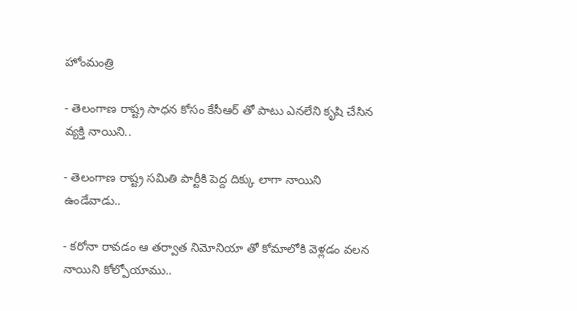హోంమంత్రి

- తెలంగాణ రాష్ట్ర సాధన కోసం కేసీఆర్ తో పాటు ఎనలేని కృషి చేసిన వ్యక్తి నాయిని..

- తెలంగాణ రాష్ట్ర సమితి పార్టీకి పెద్ద దిక్కు లాగా నాయిని ఉండేవాడు..

- కరోనా రావడం ఆ తర్వాత నిమోనియా తో కోమాలోకి వెళ్లడం వలన నాయిని కోల్పోయాము..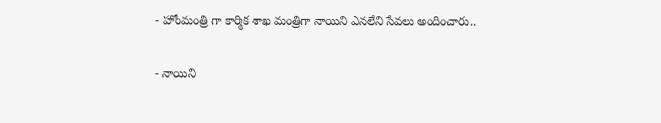- హోంమంత్రి గా కార్మిక శాఖ మంత్రిగా నాయిని ఎనలేని సేవలు అందించారు..

- నాయిని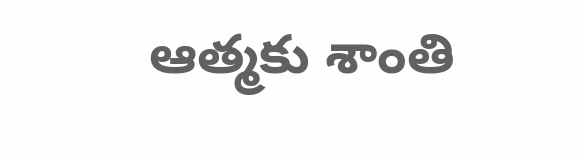ఆత్మకు శాంతి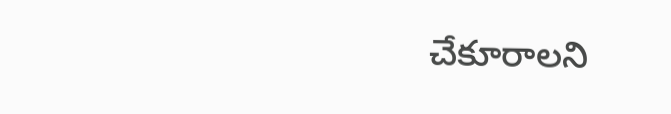చేకూరాలని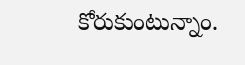కోరుకుంటున్నాం.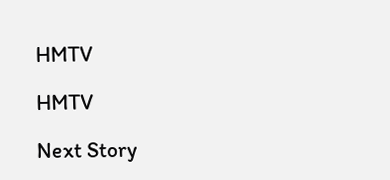HMTV

HMTV

Next Story